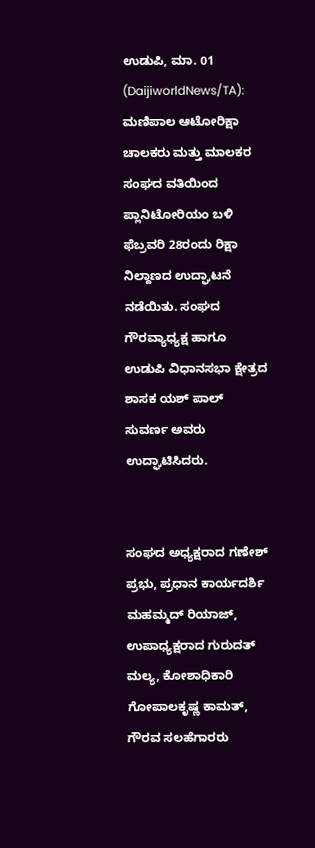ಉಡುಪಿ, ಮಾ. 01 (DaijiworldNews/TA): ಮಣಿಪಾಲ ಆಟೋರಿಕ್ಷಾ ಚಾಲಕರು ಮತ್ತು ಮಾಲಕರ ಸಂಘದ ವತಿಯಿಂದ ಪ್ಲಾನಿಟೋರಿಯಂ ಬಳಿ ಫೆಬ್ರವರಿ 28ರಂದು ರಿಕ್ಷಾ ನಿಲ್ದಾಣದ ಉದ್ಘಾಟನೆ ನಡೆಯಿತು. ಸಂಘದ ಗೌರವ್ಯಾಧ್ಯಕ್ಷ ಹಾಗೂ ಉಡುಪಿ ವಿಧಾನಸಭಾ ಕ್ಷೇತ್ರದ ಶಾಸಕ ಯಶ್ ಪಾಲ್ ಸುವರ್ಣ ಅವರು ಉದ್ಘಾಟಿಸಿದರು.


ಸಂಘದ ಅಧ್ಯಕ್ಷರಾದ ಗಣೇಶ್ ಪ್ರಭು, ಪ್ರಧಾನ ಕಾರ್ಯದರ್ಶಿ ಮಹಮ್ಮದ್ ರಿಯಾಜ್, ಉಪಾಧ್ಯಕ್ಷರಾದ ಗುರುದತ್ ಮಲ್ಯ, ಕೋಶಾಧಿಕಾರಿ ಗೋಪಾಲಕೃಷ್ಣ ಕಾಮತ್, ಗೌರವ ಸಲಹೆಗಾರರು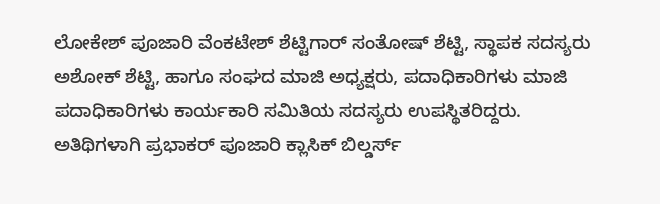ಲೋಕೇಶ್ ಪೂಜಾರಿ ವೆಂಕಟೇಶ್ ಶೆಟ್ಟಿಗಾರ್ ಸಂತೋಷ್ ಶೆಟ್ಟಿ, ಸ್ಥಾಪಕ ಸದಸ್ಯರು ಅಶೋಕ್ ಶೆಟ್ಟಿ, ಹಾಗೂ ಸಂಘದ ಮಾಜಿ ಅಧ್ಯಕ್ಷರು, ಪದಾಧಿಕಾರಿಗಳು ಮಾಜಿ ಪದಾಧಿಕಾರಿಗಳು ಕಾರ್ಯಕಾರಿ ಸಮಿತಿಯ ಸದಸ್ಯರು ಉಪಸ್ಥಿತರಿದ್ದರು. ಅತಿಥಿಗಳಾಗಿ ಪ್ರಭಾಕರ್ ಪೂಜಾರಿ ಕ್ಲಾಸಿಕ್ ಬಿಲ್ಡರ್ಸ್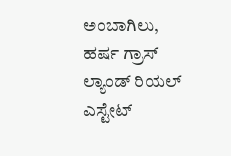ಅಂಬಾಗಿಲು, ಹರ್ಷ ಗ್ರಾಸ್ ಲ್ಯಾಂಡ್ ರಿಯಲ್ ಎಸ್ಟೇಟ್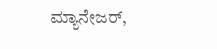ಮ್ಯಾನೇಜರ್,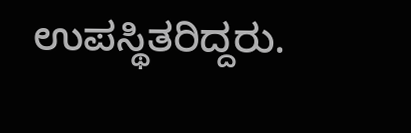ಉಪಸ್ಥಿತರಿದ್ದರು.